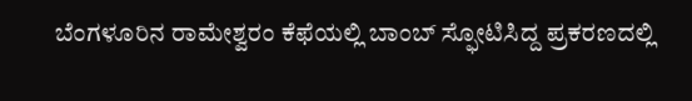ಬೆಂಗಳೂರಿನ ರಾಮೇಶ್ವರಂ ಕೆಫೆಯಲ್ಲಿ ಬಾಂಬ್ ಸ್ಫೋಟಿಸಿದ್ದ ಪ್ರಕರಣದಲ್ಲಿ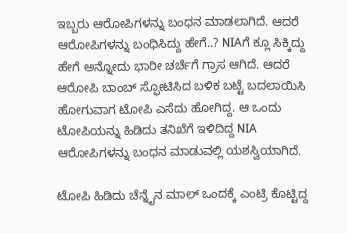ಇಬ್ಬರು ಆರೋಪಿಗಳನ್ನು ಬಂಧನ ಮಾಡಲಾಗಿದೆ. ಆದರೆ ಆರೋಪಿಗಳನ್ನು ಬಂಧಿಸಿದ್ದು ಹೇಗೆ..? NIAಗೆ ಕ್ಲೂ ಸಿಕ್ಕಿದ್ದು ಹೇಗೆ ಅನ್ನೋದು ಭಾರೀ ಚರ್ಚೆಗೆ ಗ್ರಾಸ ಆಗಿದೆ. ಆದರೆ ಆರೋಪಿ ಬಾಂಬ್ ಸ್ಫೋಟಿಸಿದ ಬಳಿಕ ಬಟ್ಟೆ ಬದಲಾಯಿಸಿ ಹೋಗುವಾಗ ಟೋಪಿ ಎಸೆದು ಹೋಗಿದ್ದ. ಆ ಒಂದು ಟೋಪಿಯನ್ನು ಹಿಡಿದು ತನಿಖೆಗೆ ಇಳಿದಿದ್ದ NIA ಆರೋಪಿಗಳನ್ನು ಬಂಧನ ಮಾಡುವಲ್ಲಿ ಯಶಸ್ವಿಯಾಗಿದೆ.

ಟೋಪಿ ಹಿಡಿದು ಚೆನ್ನೈನ ಮಾಲ್ ಒಂದಕ್ಕೆ ಎಂಟ್ರಿ ಕೊಟ್ಟಿದ್ದ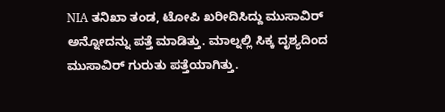NIA ತನಿಖಾ ತಂಡ, ಟೋಪಿ ಖರೀದಿಸಿದ್ದು ಮುಸಾವಿರ್ ಅನ್ನೋದನ್ನು ಪತ್ತೆ ಮಾಡಿತ್ತು. ಮಾಲ್ನಲ್ಲಿ ಸಿಕ್ಕ ದೃಶ್ಯದಿಂದ ಮುಸಾವಿರ್ ಗುರುತು ಪತ್ತೆಯಾಗಿತ್ತು.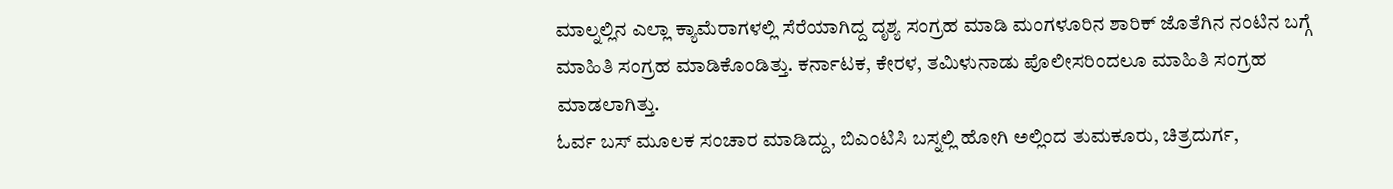ಮಾಲ್ನಲ್ಲಿನ ಎಲ್ಲಾ ಕ್ಯಾಮೆರಾಗಳಲ್ಲಿ ಸೆರೆಯಾಗಿದ್ದ ದೃಶ್ಯ ಸಂಗ್ರಹ ಮಾಡಿ ಮಂಗಳೂರಿನ ಶಾರಿಕ್ ಜೊತೆಗಿನ ನಂಟಿನ ಬಗ್ಗೆ ಮಾಹಿತಿ ಸಂಗ್ರಹ ಮಾಡಿಕೊಂಡಿತ್ತು. ಕರ್ನಾಟಕ, ಕೇರಳ, ತಮಿಳುನಾಡು ಪೊಲೀಸರಿಂದಲೂ ಮಾಹಿತಿ ಸಂಗ್ರಹ ಮಾಡಲಾಗಿತ್ತು.
ಓರ್ವ ಬಸ್ ಮೂಲಕ ಸಂಚಾರ ಮಾಡಿದ್ದು, ಬಿಎಂಟಿಸಿ ಬಸ್ನಲ್ಲಿ ಹೋಗಿ ಅಲ್ಲಿಂದ ತುಮಕೂರು, ಚಿತ್ರದುರ್ಗ,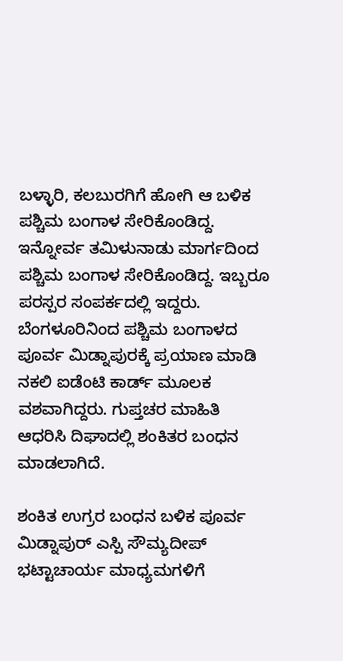ಬಳ್ಳಾರಿ, ಕಲಬುರಗಿಗೆ ಹೋಗಿ ಆ ಬಳಿಕ ಪಶ್ಚಿಮ ಬಂಗಾಳ ಸೇರಿಕೊಂಡಿದ್ದ. ಇನ್ನೋರ್ವ ತಮಿಳುನಾಡು ಮಾರ್ಗದಿಂದ ಪಶ್ಚಿಮ ಬಂಗಾಳ ಸೇರಿಕೊಂಡಿದ್ದ. ಇಬ್ಬರೂ ಪರಸ್ಪರ ಸಂಪರ್ಕದಲ್ಲಿ ಇದ್ದರು. ಬೆಂಗಳೂರಿನಿಂದ ಪಶ್ಚಿಮ ಬಂಗಾಳದ ಪೂರ್ವ ಮಿಡ್ನಾಪುರಕ್ಕೆ ಪ್ರಯಾಣ ಮಾಡಿ ನಕಲಿ ಐಡೆಂಟಿ ಕಾರ್ಡ್ ಮೂಲಕ ವಶವಾಗಿದ್ದರು. ಗುಪ್ತಚರ ಮಾಹಿತಿ ಆಧರಿಸಿ ದಿಘಾದಲ್ಲಿ ಶಂಕಿತರ ಬಂಧನ ಮಾಡಲಾಗಿದೆ.

ಶಂಕಿತ ಉಗ್ರರ ಬಂಧನ ಬಳಿಕ ಪೂರ್ವ ಮಿಡ್ನಾಪುರ್ ಎಸ್ಪಿ ಸೌಮ್ಯದೀಪ್ ಭಟ್ಟಾಚಾರ್ಯ ಮಾಧ್ಯಮಗಳಿಗೆ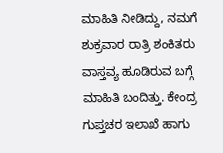ಮಾಹಿತಿ ನೀಡಿದ್ದು, ನಮಗೆ ಶುಕ್ರವಾರ ರಾತ್ರಿ ಶಂಕಿತರು ವಾಸ್ತವ್ಯ ಹೂಡಿರುವ ಬಗ್ಗೆ ಮಾಹಿತಿ ಬಂದಿತ್ತು. ಕೇಂದ್ರ ಗುಪ್ತಚರ ಇಲಾಖೆ ಹಾಗು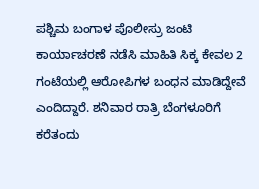ಪಶ್ಚಿಮ ಬಂಗಾಳ ಪೊಲೀಸ್ರು ಜಂಟಿ ಕಾರ್ಯಾಚರಣೆ ನಡೆಸಿ ಮಾಹಿತಿ ಸಿಕ್ಕ ಕೇವಲ 2 ಗಂಟೆಯಲ್ಲಿ ಆರೋಪಿಗಳ ಬಂಧನ ಮಾಡಿದ್ದೇವೆ ಎಂದಿದ್ದಾರೆ. ಶನಿವಾರ ರಾತ್ರಿ ಬೆಂಗಳೂರಿಗೆ ಕರೆತಂದು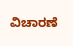ವಿಚಾರಣೆ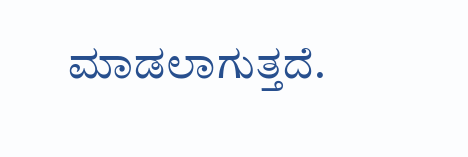ಮಾಡಲಾಗುತ್ತದೆ.